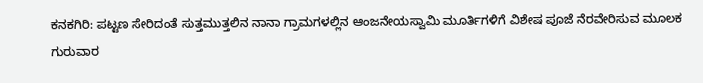ಕನಕಗಿರಿ: ಪಟ್ಟಣ ಸೇರಿದಂತೆ ಸುತ್ತಮುತ್ತಲಿನ ನಾನಾ ಗ್ರಾಮಗಳಲ್ಲಿನ ಆಂಜನೇಯಸ್ವಾಮಿ ಮೂರ್ತಿಗಳಿಗೆ ವಿಶೇಷ ಪೂಜೆ ನೆರವೇರಿಸುವ ಮೂಲಕ ಗುರುವಾರ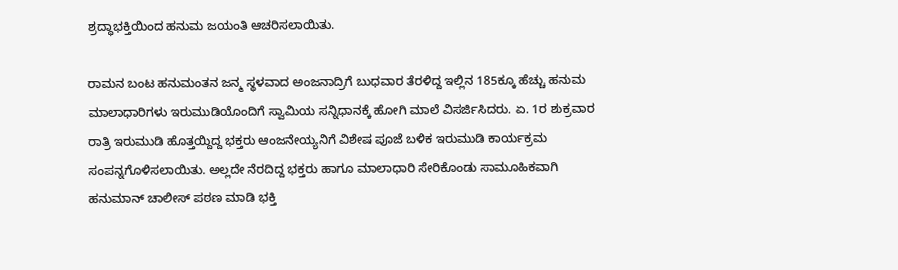ಶ್ರದ್ಧಾಭಕ್ತಿಯಿಂದ ಹನುಮ ಜಯಂತಿ ಆಚರಿಸಲಾಯಿತು.

ರಾಮನ ಬಂಟ ಹನುಮಂತನ ಜನ್ಮ ಸ್ಥಳವಾದ ಅಂಜನಾದ್ರಿಗೆ ಬುಧವಾರ ತೆರಳಿದ್ದ ಇಲ್ಲಿನ 185ಕ್ಕೂ ಹೆಚ್ಚು ಹನುಮ ಮಾಲಾಧಾರಿಗಳು ಇರುಮುಡಿಯೊಂದಿಗೆ ಸ್ವಾಮಿಯ ಸನ್ನಿಧಾನಕ್ಕೆ ಹೋಗಿ ಮಾಲೆ ವಿಸರ್ಜಿಸಿದರು. ಏ. 1ರ ಶುಕ್ರವಾರ ರಾತ್ರಿ ಇರುಮುಡಿ ಹೊತ್ತಯ್ದಿದ್ದ ಭಕ್ತರು ಆಂಜನೇಯ್ಯನಿಗೆ ವಿಶೇಷ ಪೂಜೆ ಬಳಿಕ ಇರುಮುಡಿ ಕಾರ್ಯಕ್ರಮ ಸಂಪನ್ನಗೊಳಿಸಲಾಯಿತು. ಅಲ್ಲದೇ ನೆರದಿದ್ದ ಭಕ್ತರು ಹಾಗೂ ಮಾಲಾಧಾರಿ ಸೇರಿಕೊಂಡು ಸಾಮೂಹಿಕವಾಗಿ ಹನುಮಾನ್ ಚಾಲೀಸ್ ಪಠಣ ಮಾಡಿ ಭಕ್ತಿ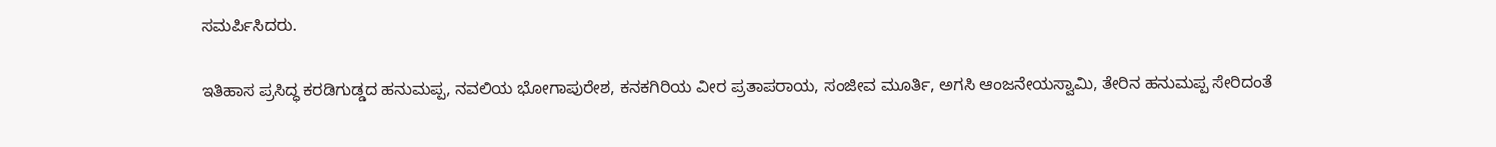ಸಮರ್ಪಿಸಿದರು.

ಇತಿಹಾಸ ಪ್ರಸಿದ್ಧ ಕರಡಿಗುಡ್ಡದ ಹನುಮಪ್ಪ, ನವಲಿಯ ಭೋಗಾಪುರೇಶ, ಕನಕಗಿರಿಯ ವೀರ ಪ್ರತಾಪರಾಯ, ಸಂಜೀವ ಮೂರ್ತಿ, ಅಗಸಿ ಆಂಜನೇಯಸ್ವಾಮಿ, ತೇರಿನ ಹನುಮಪ್ಪ ಸೇರಿದಂತೆ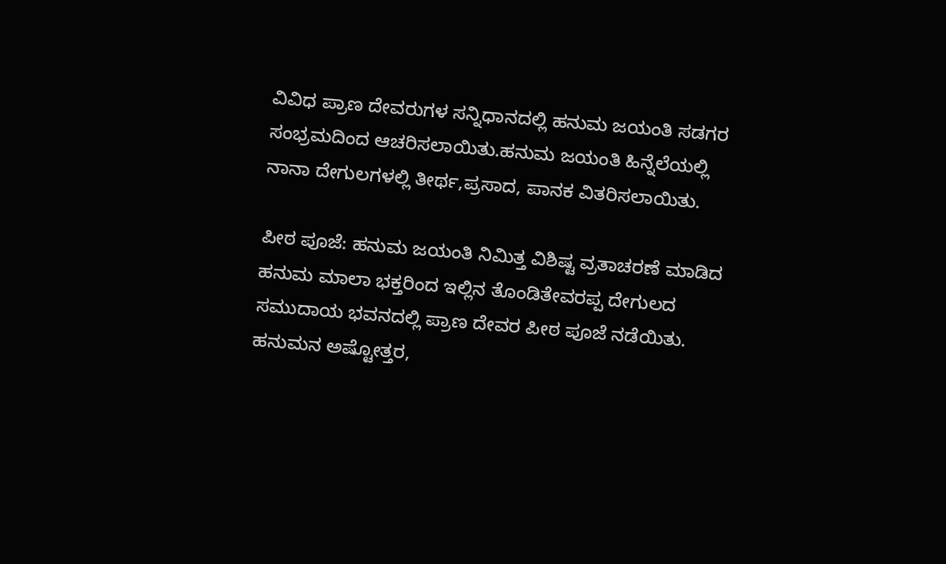ವಿವಿಧ ಪ್ರಾಣ ದೇವರುಗಳ ಸನ್ನಿಧಾನದಲ್ಲಿ ಹನುಮ ಜಯಂತಿ ಸಡಗರ ಸಂಭ್ರಮದಿಂದ ಆಚರಿಸಲಾಯಿತು.ಹನುಮ ಜಯಂತಿ ಹಿನ್ನೆಲೆಯಲ್ಲಿ ನಾನಾ ದೇಗುಲಗಳಲ್ಲಿ ತೀರ್ಥ,ಪ್ರಸಾದ, ಪಾನಕ ವಿತರಿಸಲಾಯಿತು.

ಪೀಠ ಪೂಜೆ: ಹನುಮ ಜಯಂತಿ ನಿಮಿತ್ತ ವಿಶಿಷ್ಟ ವ್ರತಾಚರಣೆ ಮಾಡಿದ ಹನುಮ ಮಾಲಾ ಭಕ್ತರಿಂದ ಇಲ್ಲಿನ ತೊಂಡಿತೇವರಪ್ಪ ದೇಗುಲದ ಸಮುದಾಯ ಭವನದಲ್ಲಿ ಪ್ರಾಣ ದೇವರ ಪೀಠ ಪೂಜೆ ನಡೆಯಿತು. ಹನುಮನ ಅಷ್ಟೋತ್ತರ,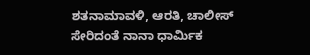ಶತನಾಮಾವಳಿ, ಆರತಿ, ಚಾಲೀಸ್ ಸೇರಿದಂತೆ ನಾನಾ ಧಾರ್ಮಿಕ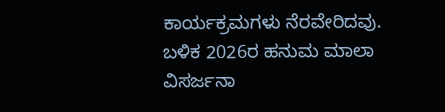ಕಾರ್ಯಕ್ರಮಗಳು ನೆರವೇರಿದವು. ಬಳಿಕ 2026ರ ಹನುಮ ಮಾಲಾ ವಿಸರ್ಜನಾ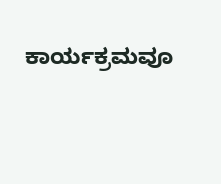ಕಾರ್ಯಕ್ರಮವೂ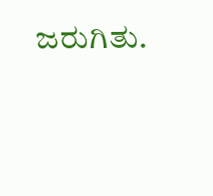ಜರುಗಿತು.